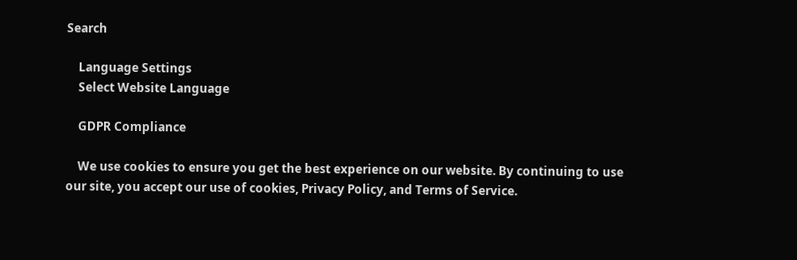Search

    Language Settings
    Select Website Language

    GDPR Compliance

    We use cookies to ensure you get the best experience on our website. By continuing to use our site, you accept our use of cookies, Privacy Policy, and Terms of Service.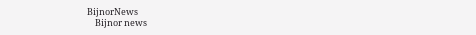BijnorNews
    Bijnor news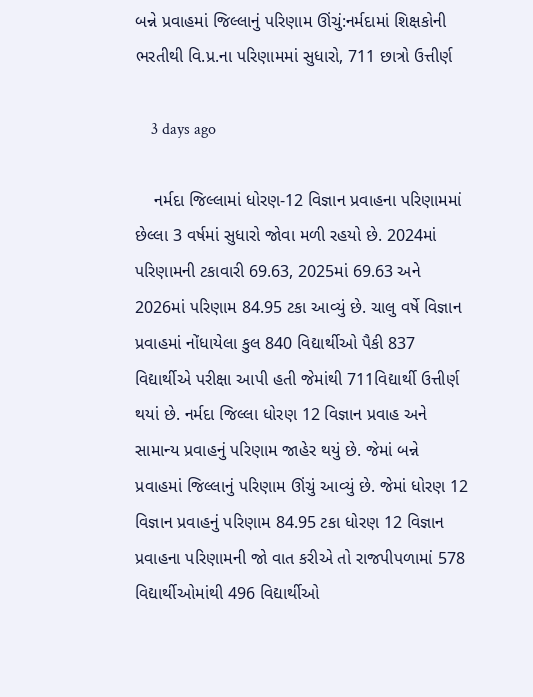બન્ને પ્રવાહમાં જિલ્લાનું પરિણામ ઊંચું:નર્મદામાં શિક્ષકોની ભરતીથી વિ.પ્ર.ના પરિણામમાં સુધારો, 711 છાત્રો ઉત્તીર્ણ

    3 days ago

    નર્મદા જિલ્લામાં ધોરણ-12 વિજ્ઞાન પ્રવાહના પરિણામમાં છેલ્લા 3 વર્ષમાં સુધારો જોવા મળી રહયો છે. 2024માં પરિણામની ટકાવારી 69.63, 2025માં 69.63 અને 2026માં પરિણામ 84.95 ટકા આવ્યું છે. ચાલુ વર્ષે વિજ્ઞાન પ્રવાહમાં નોંધાયેલા કુલ 840 વિદ્યાર્થીઓ પૈકી 837 વિદ્યાર્થીએ પરીક્ષા આપી હતી જેમાંથી 711વિદ્યાર્થી ઉત્તીર્ણ થયાં છે. નર્મદા જિલ્લા ધોરણ 12 વિજ્ઞાન પ્રવાહ અને સામાન્ય પ્રવાહનું પરિણામ જાહેર થયું છે. જેમાં બન્ને પ્રવાહમાં જિલ્લાનું પરિણામ ઊંચું આવ્યું છે. જેમાં ધોરણ 12 વિજ્ઞાન પ્રવાહનું પરિણામ 84.95 ટકા ધોરણ 12 વિજ્ઞાન પ્રવાહના પરિણામની જો વાત કરીએ તો રાજપીપળામાં 578 વિદ્યાર્થીઓમાંથી 496 વિદ્યાર્થીઓ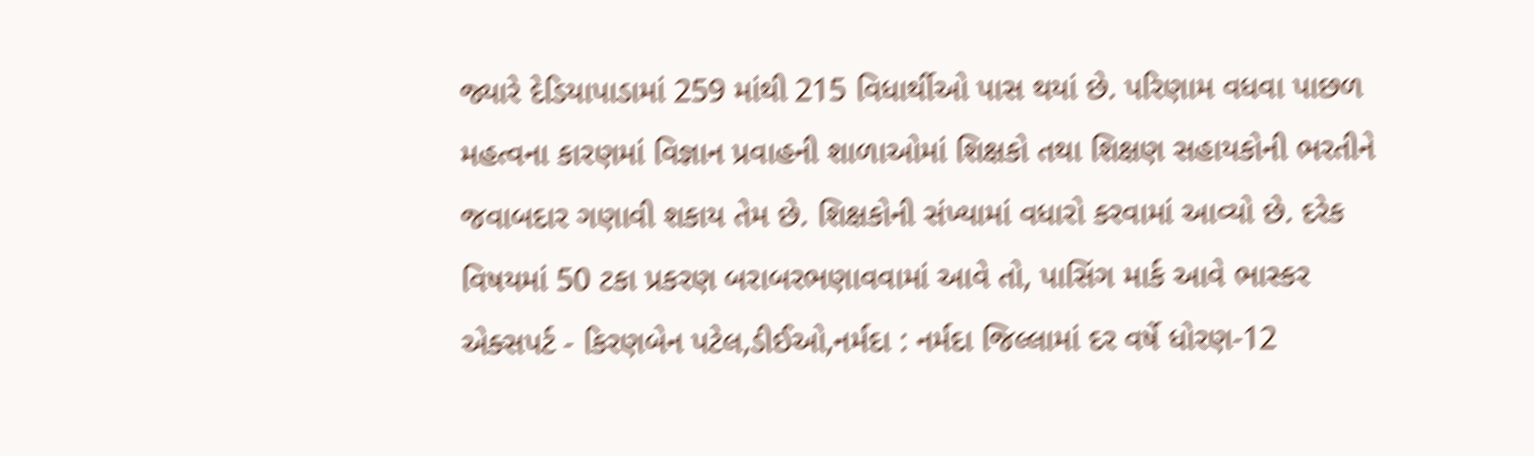જ્યારે દેડિયાપાડામાં 259 માંથી 215 વિધાર્થીઓ પાસ થયાં છે. પરિણામ વધવા પાછળ મહત્વના કારણમાં વિજ્ઞાન પ્રવાહની શાળાઓમાં શિક્ષકો તથા શિક્ષણ સહાયકોની ભરતીને જવાબદાર ગણાવી શકાય તેમ છે. શિક્ષકોની સંખ્યામાં વધારો કરવામાં આવ્યો છે. દરેક વિષયમાં 50 ટકા પ્રકરણ બરાબરભણાવવામાં આવે તો, પાસિંગ માર્ક આવે ભાસ્કર એક્સપર્ટ - કિરણબેન પટેલ,ડીઈઓ,નર્મદા : નર્મદા જિલ્લામાં દર વર્ષે ધોરણ-12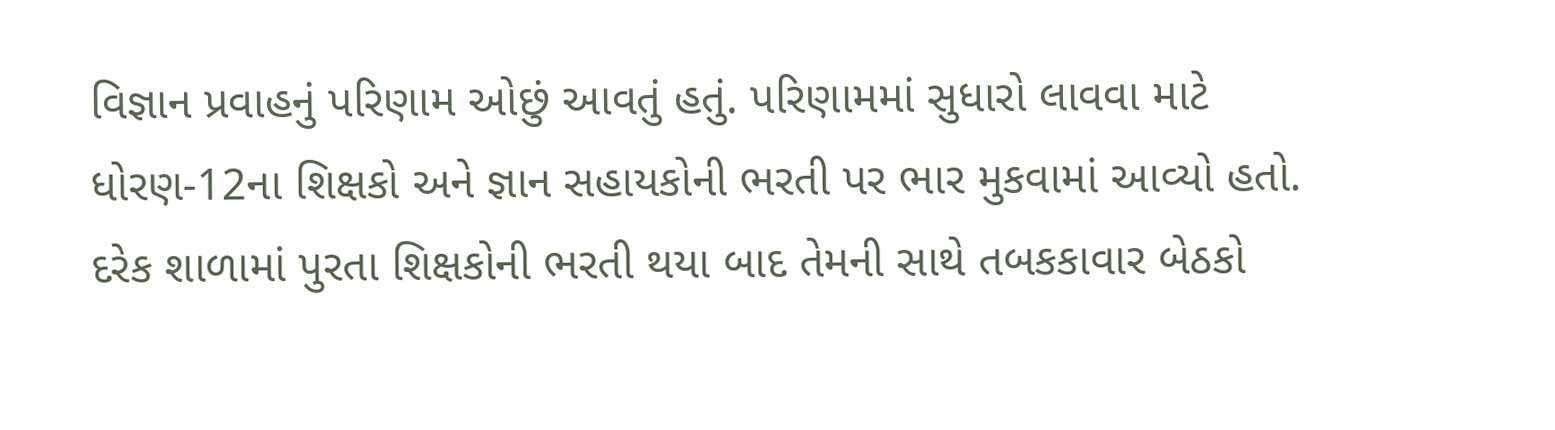વિજ્ઞાન પ્રવાહનું પરિણામ ઓછું આવતું હતું. પરિણામમાં સુધારો લાવવા માટે ધોરણ-12ના શિક્ષકો અને જ્ઞાન સહાયકોની ભરતી પર ભાર મુકવામાં આવ્યો હતો. દરેક શાળામાં પુરતા શિક્ષકોની ભરતી થયા બાદ તેમની સાથે તબકકાવાર બેઠકો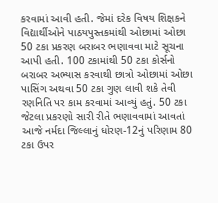કરવામાં આવી હતી. જેમાં દરેક વિષય શિક્ષકને વિદ્યાર્થીઓને પાઠયપુસ્તકમાંથી ઓછામાં ઓછા 50 ટકા પ્રકરણ બરાબર ભણાવવા માટે સૂચના આપી હતી. 100 ટકામાંથી 50 ટકા કોર્સનો બરાબર અભ્યાસ કરવાથી છાત્રો ઓછામાં ઓછા પાસિંગ અથવા 50 ટકા ગુણ લાવી શકે તેવી રણનિતિ પર કામ કરવામાં આવ્યું હતું. 50 ટકા જેટલા પ્રકરણો સારી રીતે ભણાવવામાં આવતાં આજે નર્મદા જિલ્લાનું ધોરણ-12નું પરિણામ 80 ટકા ઉપર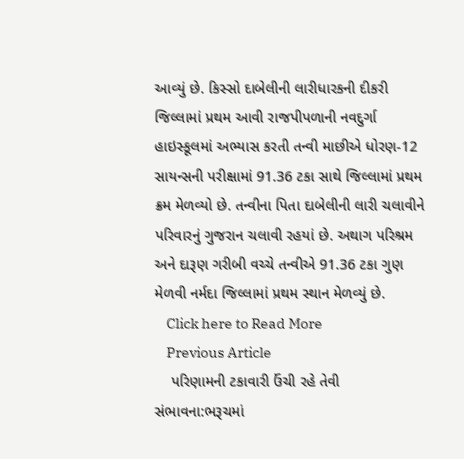આવ્યું છે. કિસ્સો દાબેલીની લારીધારકની દીકરી જિલ્લામાં પ્રથમ આવી રાજપીપળાની નવદુર્ગા હાઇસ્કૂલમાં અભ્યાસ કરતી તન્વી માછીએ ધોરણ-12 સાયન્સની પરીક્ષામાં 91.36 ટકા સાથે જિલ્લામાં પ્રથમ ક્રમ મેળવ્યો છે. તન્વીના પિતા દાબેલીની લારી ચલાવીને પરિવારનું ગુજરાન ચલાવી રહયાં છે. અથાગ પરિશ્રમ અને દારૂણ ગરીબી વચ્ચે તન્વીએ 91.36 ટકા ગુણ મેળવી નર્મદા જિલ્લામાં પ્રથમ સ્થાન મેળવ્યું છે.
    Click here to Read More
    Previous Article
    પરિણામની ટકાવારી ઉંચી રહે તેવી સંભાવના:ભરૂચમાં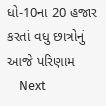ધો-10ના 20 હજાર કરતાં વધુ છાત્રોનું આજે પરિણામ
    Next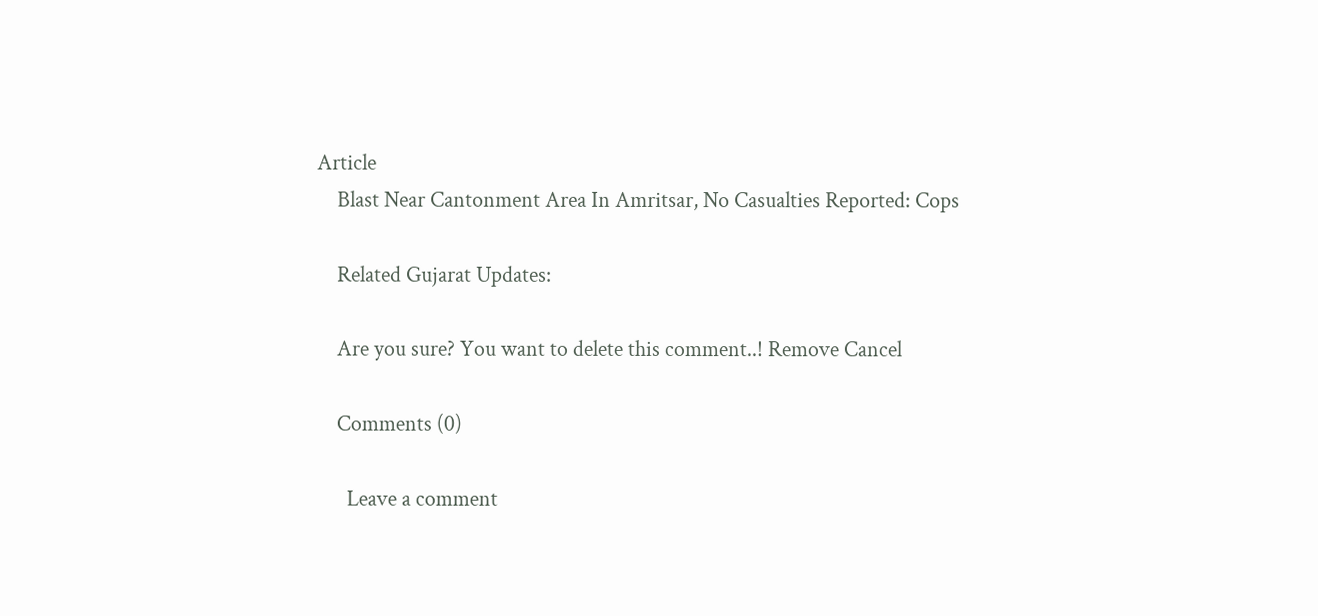Article
    Blast Near Cantonment Area In Amritsar, No Casualties Reported: Cops

    Related Gujarat Updates:

    Are you sure? You want to delete this comment..! Remove Cancel

    Comments (0)

      Leave a comment